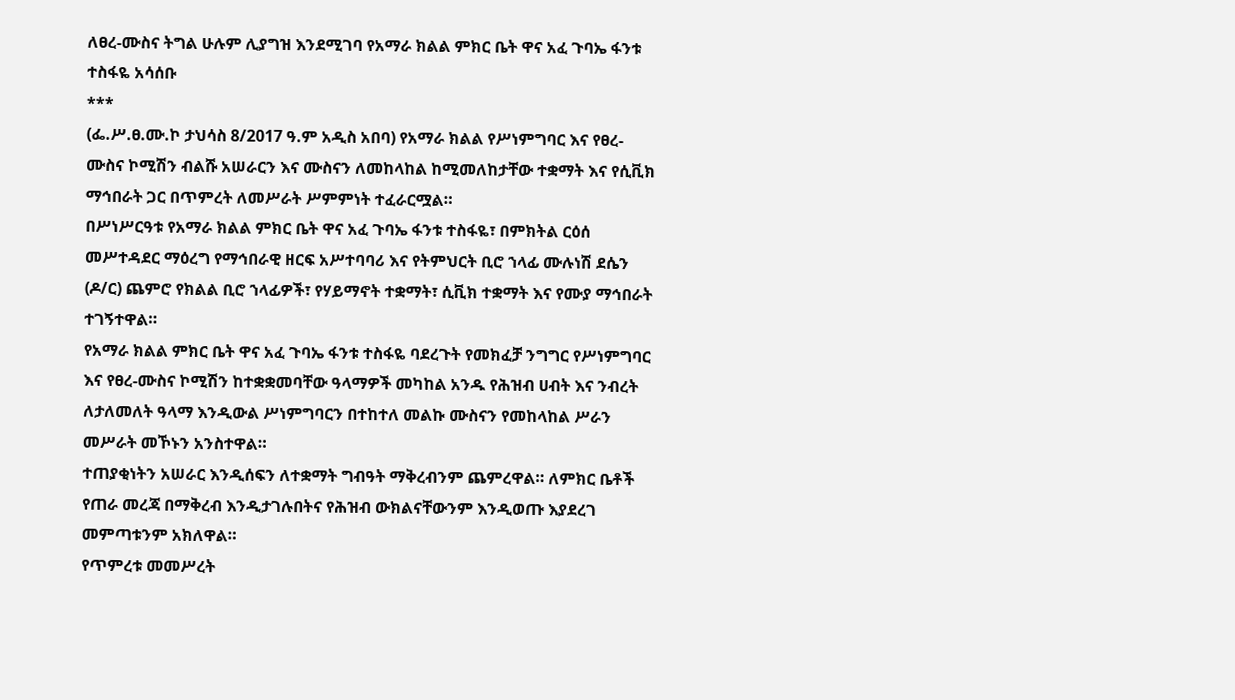ለፀረ-ሙስና ትግል ሁሉም ሊያግዝ እንደሚገባ የአማራ ክልል ምክር ቤት ዋና አፈ ጉባኤ ፋንቱ ተስፋዬ አሳሰቡ
***
(ፌ.ሥ.ፀ.ሙ.ኮ ታህሳስ 8/2017 ዓ.ም አዲስ አበባ) የአማራ ክልል የሥነምግባር እና የፀረ-ሙስና ኮሚሽን ብልሹ አሠራርን እና ሙስናን ለመከላከል ከሚመለከታቸው ተቋማት እና የሲቪክ ማኅበራት ጋር በጥምረት ለመሥራት ሥምምነት ተፈራርሟል።
በሥነሥርዓቱ የአማራ ክልል ምክር ቤት ዋና አፈ ጉባኤ ፋንቱ ተስፋዬ፣ በምክትል ርዕሰ መሥተዳደር ማዕረግ የማኅበራዊ ዘርፍ አሥተባባሪ እና የትምህርት ቢሮ ኀላፊ ሙሉነሽ ደሴን (ዶ/ር) ጨምሮ የክልል ቢሮ ኀላፊዎች፣ የሃይማኖት ተቋማት፣ ሲቪክ ተቋማት እና የሙያ ማኅበራት ተገኝተዋል።
የአማራ ክልል ምክር ቤት ዋና አፈ ጉባኤ ፋንቱ ተስፋዬ ባደረጉት የመክፈቻ ንግግር የሥነምግባር እና የፀረ-ሙስና ኮሚሽን ከተቋቋመባቸው ዓላማዎች መካከል አንዱ የሕዝብ ሀብት እና ንብረት ለታለመለት ዓላማ እንዲውል ሥነምግባርን በተከተለ መልኩ ሙስናን የመከላከል ሥራን መሥራት መኾኑን አንስተዋል።
ተጠያቂነትን አሠራር እንዲሰፍን ለተቋማት ግብዓት ማቅረብንም ጨምረዋል። ለምክር ቤቶች የጠራ መረጃ በማቅረብ እንዲታገሉበትና የሕዝብ ውክልናቸውንም እንዲወጡ እያደረገ መምጣቱንም አክለዋል።
የጥምረቱ መመሥረት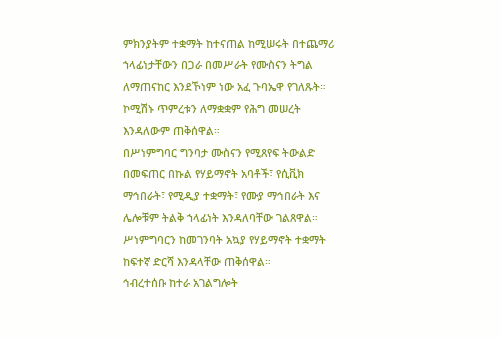ምክንያትም ተቋማት ከተናጠል ከሚሠሩት በተጨማሪ ኀላፊነታቸውን በጋራ በመሥራት የሙስናን ትግል ለማጠናከር እንደኾነም ነው አፈ ጉባኤዋ የገለጹት። ኮሚሽኑ ጥምረቱን ለማቋቋም የሕግ መሠረት እንዳለውም ጠቅሰዋል።
በሥነምግባር ግንባታ ሙስናን የሚጸየፍ ትውልድ በመፍጠር በኩል የሃይማኖት አባቶች፣ የሲቪክ ማኅበራት፣ የሚዲያ ተቋማት፣ የሙያ ማኅበራት እና ሌሎቹም ትልቅ ኀላፊነት እንዳለባቸው ገልጸዋል።
ሥነምግባርን ከመገንባት አኳያ የሃይማኖት ተቋማት ከፍተኛ ድርሻ እንዳላቸው ጠቅሰዋል።
ኅብረተሰቡ ከተራ አገልግሎት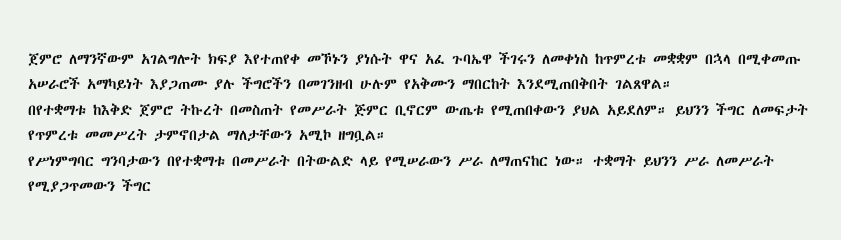ጀምሮ ለማንኛውም አገልግሎት ክፍያ እየተጠየቀ መኾኑን ያነሱት ዋና አፈ ጉባኤዋ ችገሩን ለመቀነስ ከጥምረቱ መቋቋም በኋላ በሚቀመጡ አሠራሮች አማካይነት እያጋጠሙ ያሉ ችግሮችን በመገንዘብ ሁሉም የአቅሙን ማበርከት እንደሚጠበቅበት ገልጸዋል።
በየተቋማቱ ከእቅድ ጀምሮ ትኩረት በመስጠት የመሥራት ጅምር ቢኖርም ውጤቱ የሚጠበቀውን ያህል አይደለም። ይህንን ችግር ለመፍታት የጥምረቱ መመሥረት ታምኖበታል ማለታቸውን አሚኮ ዘግቧል።
የሥነምግባር ግንባታውን በየተቋማቱ በመሥራት በትውልድ ላይ የሚሠራውን ሥራ ለማጠናከር ነው። ተቋማት ይህንን ሥራ ለመሥራት የሚያጋጥመውን ችግር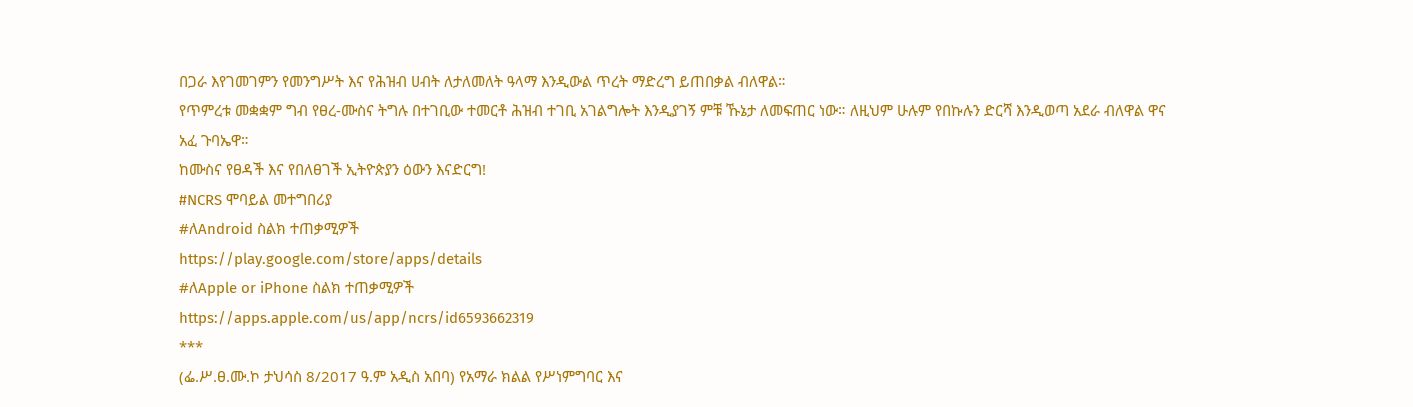በጋራ እየገመገምን የመንግሥት እና የሕዝብ ሀብት ለታለመለት ዓላማ እንዲውል ጥረት ማድረግ ይጠበቃል ብለዋል።
የጥምረቱ መቋቋም ግብ የፀረ-ሙስና ትግሉ በተገቢው ተመርቶ ሕዝብ ተገቢ አገልግሎት እንዲያገኝ ምቹ ኹኔታ ለመፍጠር ነው። ለዚህም ሁሉም የበኩሉን ድርሻ እንዲወጣ አደራ ብለዋል ዋና አፈ ጉባኤዋ።
ከሙስና የፀዳች እና የበለፀገች ኢትዮጵያን ዕውን እናድርግ!
#NCRS ሞባይል መተግበሪያ
#ለAndroid ስልክ ተጠቃሚዎች
https://play.google.com/store/apps/details
#ለApple or iPhone ስልክ ተጠቃሚዎች
https://apps.apple.com/us/app/ncrs/id6593662319
***
(ፌ.ሥ.ፀ.ሙ.ኮ ታህሳስ 8/2017 ዓ.ም አዲስ አበባ) የአማራ ክልል የሥነምግባር እና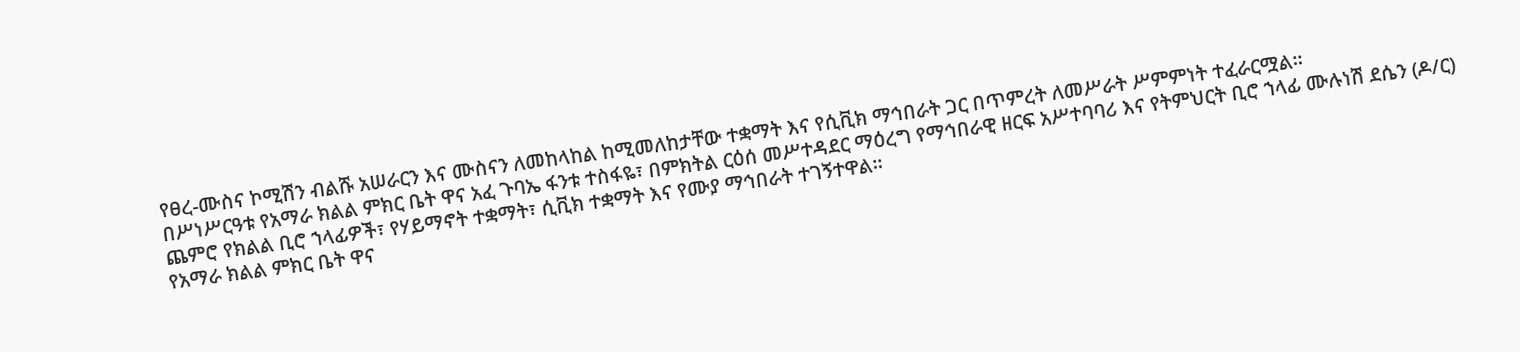የፀረ-ሙስና ኮሚሽን ብልሹ አሠራርን እና ሙስናን ለመከላከል ከሚመለከታቸው ተቋማት እና የሲቪክ ማኅበራት ጋር በጥምረት ለመሥራት ሥምምነት ተፈራርሟል።
በሥነሥርዓቱ የአማራ ክልል ምክር ቤት ዋና አፈ ጉባኤ ፋንቱ ተስፋዬ፣ በምክትል ርዕሰ መሥተዳደር ማዕረግ የማኅበራዊ ዘርፍ አሥተባባሪ እና የትምህርት ቢሮ ኀላፊ ሙሉነሽ ደሴን (ዶ/ር) ጨምሮ የክልል ቢሮ ኀላፊዎች፣ የሃይማኖት ተቋማት፣ ሲቪክ ተቋማት እና የሙያ ማኅበራት ተገኝተዋል።
የአማራ ክልል ምክር ቤት ዋና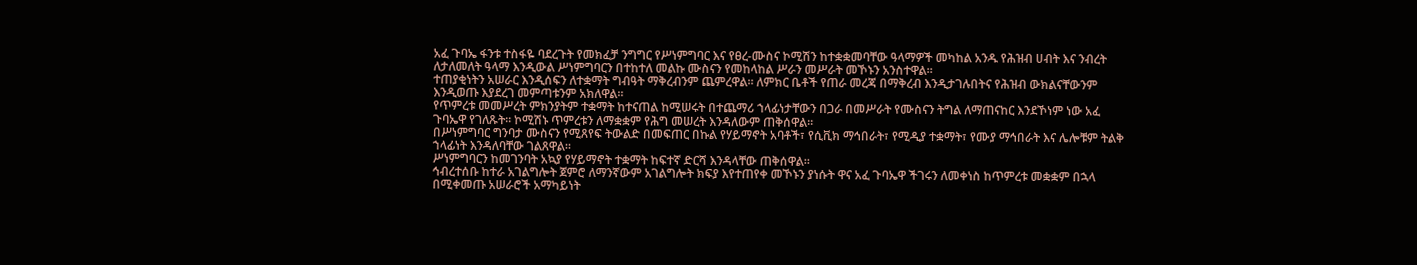አፈ ጉባኤ ፋንቱ ተስፋዬ ባደረጉት የመክፈቻ ንግግር የሥነምግባር እና የፀረ-ሙስና ኮሚሽን ከተቋቋመባቸው ዓላማዎች መካከል አንዱ የሕዝብ ሀብት እና ንብረት ለታለመለት ዓላማ እንዲውል ሥነምግባርን በተከተለ መልኩ ሙስናን የመከላከል ሥራን መሥራት መኾኑን አንስተዋል።
ተጠያቂነትን አሠራር እንዲሰፍን ለተቋማት ግብዓት ማቅረብንም ጨምረዋል። ለምክር ቤቶች የጠራ መረጃ በማቅረብ እንዲታገሉበትና የሕዝብ ውክልናቸውንም እንዲወጡ እያደረገ መምጣቱንም አክለዋል።
የጥምረቱ መመሥረት ምክንያትም ተቋማት ከተናጠል ከሚሠሩት በተጨማሪ ኀላፊነታቸውን በጋራ በመሥራት የሙስናን ትግል ለማጠናከር እንደኾነም ነው አፈ ጉባኤዋ የገለጹት። ኮሚሽኑ ጥምረቱን ለማቋቋም የሕግ መሠረት እንዳለውም ጠቅሰዋል።
በሥነምግባር ግንባታ ሙስናን የሚጸየፍ ትውልድ በመፍጠር በኩል የሃይማኖት አባቶች፣ የሲቪክ ማኅበራት፣ የሚዲያ ተቋማት፣ የሙያ ማኅበራት እና ሌሎቹም ትልቅ ኀላፊነት እንዳለባቸው ገልጸዋል።
ሥነምግባርን ከመገንባት አኳያ የሃይማኖት ተቋማት ከፍተኛ ድርሻ እንዳላቸው ጠቅሰዋል።
ኅብረተሰቡ ከተራ አገልግሎት ጀምሮ ለማንኛውም አገልግሎት ክፍያ እየተጠየቀ መኾኑን ያነሱት ዋና አፈ ጉባኤዋ ችገሩን ለመቀነስ ከጥምረቱ መቋቋም በኋላ በሚቀመጡ አሠራሮች አማካይነት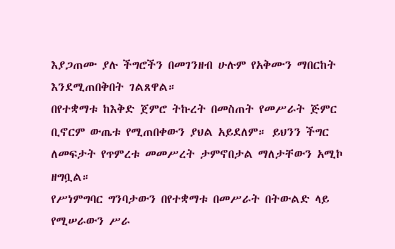እያጋጠሙ ያሉ ችግሮችን በመገንዘብ ሁሉም የአቅሙን ማበርከት እንደሚጠበቅበት ገልጸዋል።
በየተቋማቱ ከእቅድ ጀምሮ ትኩረት በመስጠት የመሥራት ጅምር ቢኖርም ውጤቱ የሚጠበቀውን ያህል አይደለም። ይህንን ችግር ለመፍታት የጥምረቱ መመሥረት ታምኖበታል ማለታቸውን አሚኮ ዘግቧል።
የሥነምግባር ግንባታውን በየተቋማቱ በመሥራት በትውልድ ላይ የሚሠራውን ሥራ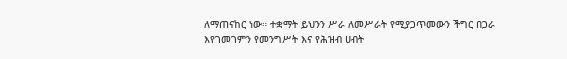ለማጠናከር ነው። ተቋማት ይህንን ሥራ ለመሥራት የሚያጋጥመውን ችግር በጋራ እየገመገምን የመንግሥት እና የሕዝብ ሀብት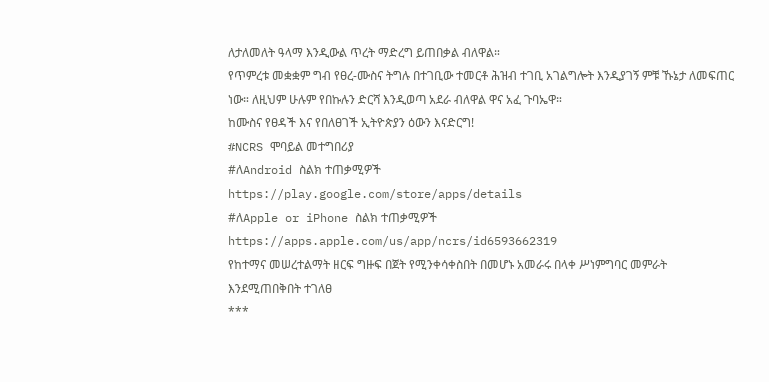ለታለመለት ዓላማ እንዲውል ጥረት ማድረግ ይጠበቃል ብለዋል።
የጥምረቱ መቋቋም ግብ የፀረ-ሙስና ትግሉ በተገቢው ተመርቶ ሕዝብ ተገቢ አገልግሎት እንዲያገኝ ምቹ ኹኔታ ለመፍጠር ነው። ለዚህም ሁሉም የበኩሉን ድርሻ እንዲወጣ አደራ ብለዋል ዋና አፈ ጉባኤዋ።
ከሙስና የፀዳች እና የበለፀገች ኢትዮጵያን ዕውን እናድርግ!
#NCRS ሞባይል መተግበሪያ
#ለAndroid ስልክ ተጠቃሚዎች
https://play.google.com/store/apps/details
#ለApple or iPhone ስልክ ተጠቃሚዎች
https://apps.apple.com/us/app/ncrs/id6593662319
የከተማና መሠረተልማት ዘርፍ ግዙፍ በጀት የሚንቀሳቀስበት በመሆኑ አመራሩ በላቀ ሥነምግባር መምራት እንደሚጠበቅበት ተገለፀ
***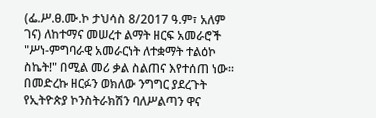(ፌ.ሥ.ፀ.ሙ.ኮ ታህሳስ 8/2017 ዓ.ም፣ አለም ገና) ለከተማና መሠረተ ልማት ዘርፍ አመራሮች "ሥነ-ምግባራዊ አመራርነት ለተቋማት ተልዕኮ ስኬት!" በሚል መሪ ቃል ስልጠና እየተሰጠ ነው።
በመድረኩ ዘርፉን ወክለው ንግግር ያደረጉት የኢትዮጵያ ኮንስትራክሽን ባለሥልጣን ዋና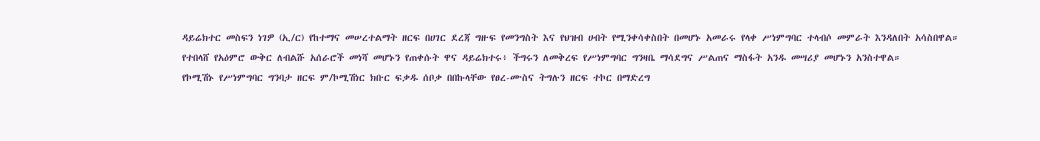ዳይሬክተር መስፍን ነገዎ (ኢ/ር) የከተማና መሠረተልማት ዘርፍ በሀገር ደረጃ ግዙፍ የመንግስት እና የህዝብ ሀብት የሚንቀሳቀስበት በመሆኑ አመራሩ የላቀ ሥነምግባር ተላብሶ መምራት እንዳለበት አሳስበዋል።
የተበላሸ የአዕምሮ ውቅር ለብልሹ አሰራሮች መነሻ መሆኑን የጠቀሱት ዋና ዳይሬክተሩ፥ ችግሩን ለመቅረፍ የሥነምግባር ግንዛቤ ማሳደግና ሥልጠና ማስፋት አንዱ መሣሪያ መሆኑን አንስተዋል።
የኮሚሽኑ የሥነምግባር ግንባታ ዘርፍ ም/ኮሚሽነር ክቡር ፍቃዱ ሰቦቃ በበኩላቸው የፀረ-ሙስና ትግሉን ዘርፍ ተኮር በማድረግ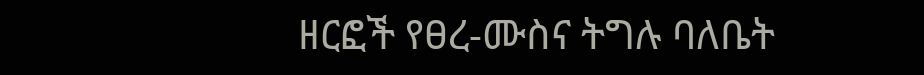ዘርፎች የፀረ-ሙስና ትግሉ ባለቤት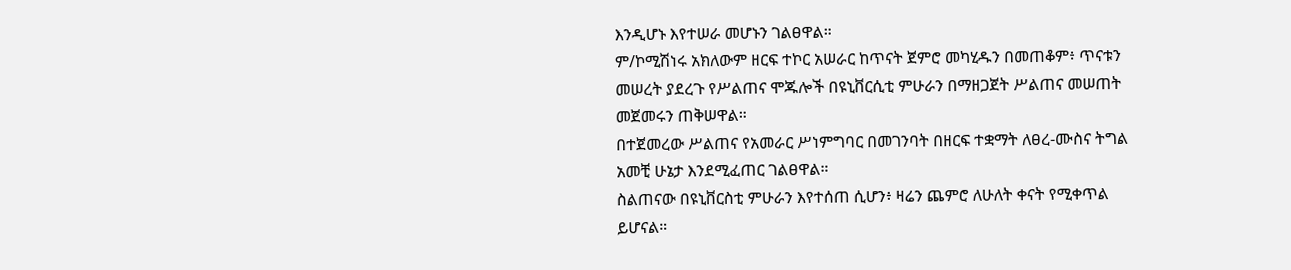እንዲሆኑ እየተሠራ መሆኑን ገልፀዋል።
ም/ኮሚሽነሩ አክለውም ዘርፍ ተኮር አሠራር ከጥናት ጀምሮ መካሂዱን በመጠቆም፥ ጥናቱን መሠረት ያደረጉ የሥልጠና ሞጁሎች በዩኒቨርሲቲ ምሁራን በማዘጋጀት ሥልጠና መሠጠት መጀመሩን ጠቅሠዋል።
በተጀመረው ሥልጠና የአመራር ሥነምግባር በመገንባት በዘርፍ ተቋማት ለፀረ-ሙስና ትግል አመቺ ሁኔታ እንደሚፈጠር ገልፀዋል።
ስልጠናው በዩኒቨርስቲ ምሁራን እየተሰጠ ሲሆን፥ ዛሬን ጨምሮ ለሁለት ቀናት የሚቀጥል ይሆናል።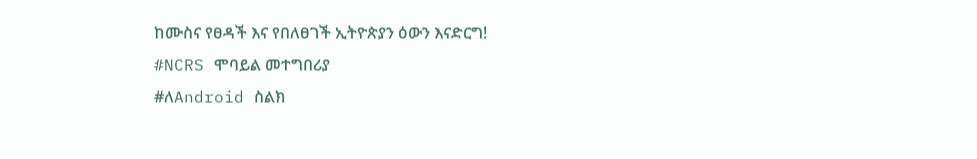ከሙስና የፀዳች እና የበለፀገች ኢትዮጵያን ዕውን እናድርግ!
#NCRS ሞባይል መተግበሪያ
#ለAndroid ስልክ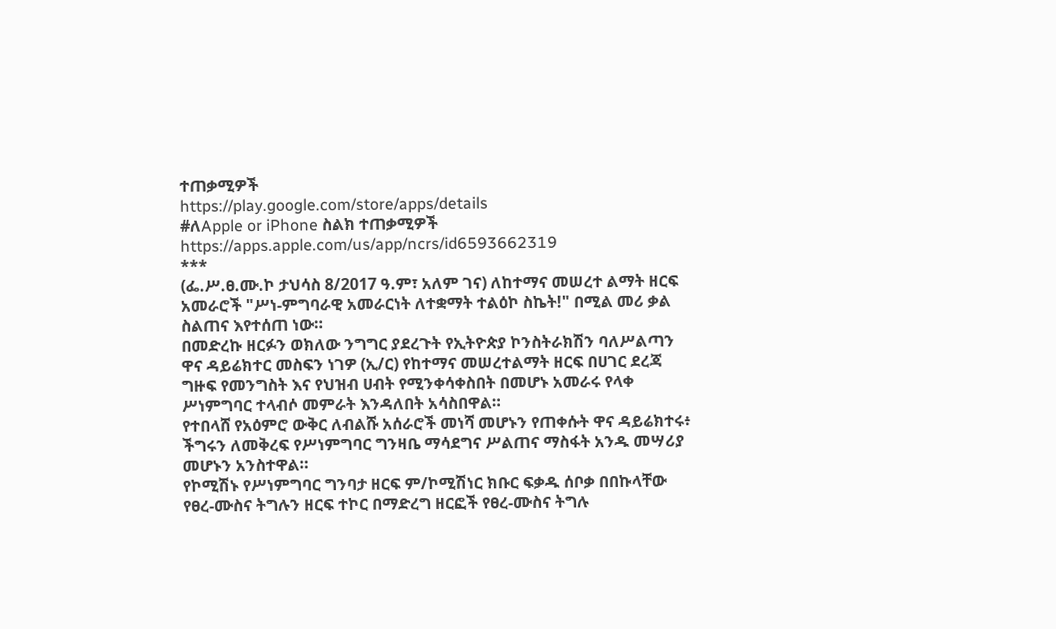ተጠቃሚዎች
https://play.google.com/store/apps/details
#ለApple or iPhone ስልክ ተጠቃሚዎች
https://apps.apple.com/us/app/ncrs/id6593662319
***
(ፌ.ሥ.ፀ.ሙ.ኮ ታህሳስ 8/2017 ዓ.ም፣ አለም ገና) ለከተማና መሠረተ ልማት ዘርፍ አመራሮች "ሥነ-ምግባራዊ አመራርነት ለተቋማት ተልዕኮ ስኬት!" በሚል መሪ ቃል ስልጠና እየተሰጠ ነው።
በመድረኩ ዘርፉን ወክለው ንግግር ያደረጉት የኢትዮጵያ ኮንስትራክሽን ባለሥልጣን ዋና ዳይሬክተር መስፍን ነገዎ (ኢ/ር) የከተማና መሠረተልማት ዘርፍ በሀገር ደረጃ ግዙፍ የመንግስት እና የህዝብ ሀብት የሚንቀሳቀስበት በመሆኑ አመራሩ የላቀ ሥነምግባር ተላብሶ መምራት እንዳለበት አሳስበዋል።
የተበላሸ የአዕምሮ ውቅር ለብልሹ አሰራሮች መነሻ መሆኑን የጠቀሱት ዋና ዳይሬክተሩ፥ ችግሩን ለመቅረፍ የሥነምግባር ግንዛቤ ማሳደግና ሥልጠና ማስፋት አንዱ መሣሪያ መሆኑን አንስተዋል።
የኮሚሽኑ የሥነምግባር ግንባታ ዘርፍ ም/ኮሚሽነር ክቡር ፍቃዱ ሰቦቃ በበኩላቸው የፀረ-ሙስና ትግሉን ዘርፍ ተኮር በማድረግ ዘርፎች የፀረ-ሙስና ትግሉ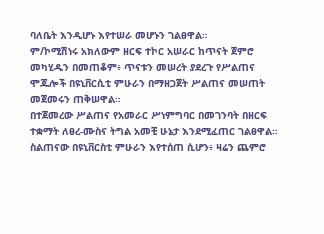ባለቤት እንዲሆኑ እየተሠራ መሆኑን ገልፀዋል።
ም/ኮሚሽነሩ አክለውም ዘርፍ ተኮር አሠራር ከጥናት ጀምሮ መካሂዱን በመጠቆም፥ ጥናቱን መሠረት ያደረጉ የሥልጠና ሞጁሎች በዩኒቨርሲቲ ምሁራን በማዘጋጀት ሥልጠና መሠጠት መጀመሩን ጠቅሠዋል።
በተጀመረው ሥልጠና የአመራር ሥነምግባር በመገንባት በዘርፍ ተቋማት ለፀረ-ሙስና ትግል አመቺ ሁኔታ እንደሚፈጠር ገልፀዋል።
ስልጠናው በዩኒቨርስቲ ምሁራን እየተሰጠ ሲሆን፥ ዛሬን ጨምሮ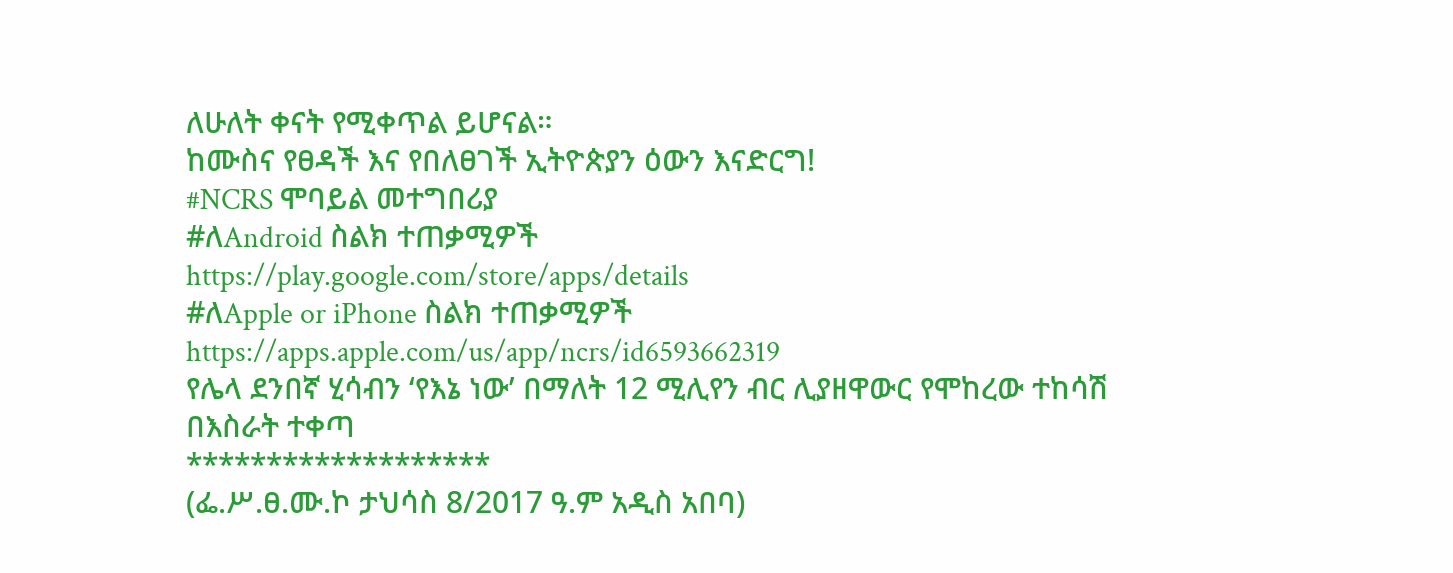ለሁለት ቀናት የሚቀጥል ይሆናል።
ከሙስና የፀዳች እና የበለፀገች ኢትዮጵያን ዕውን እናድርግ!
#NCRS ሞባይል መተግበሪያ
#ለAndroid ስልክ ተጠቃሚዎች
https://play.google.com/store/apps/details
#ለApple or iPhone ስልክ ተጠቃሚዎች
https://apps.apple.com/us/app/ncrs/id6593662319
የሌላ ደንበኛ ሂሳብን ‘የእኔ ነው’ በማለት 12 ሚሊየን ብር ሊያዘዋውር የሞከረው ተከሳሽ በእስራት ተቀጣ
*******************
(ፌ.ሥ.ፀ.ሙ.ኮ ታህሳስ 8/2017 ዓ.ም አዲስ አበባ)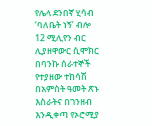የሌላ ደንበኛ ሂሳብ ‘ባለቤት ነኝ’ ብሎ 12 ሚሊየን ብር ሊያዘዋውር ሲሞክር በባንኩ ሰራተኞች የተያዘው ተከሳሽ በአምስት ዓመት ጽኑ እስራትና በገንዘብ እንዲቀጣ የኦሮሚያ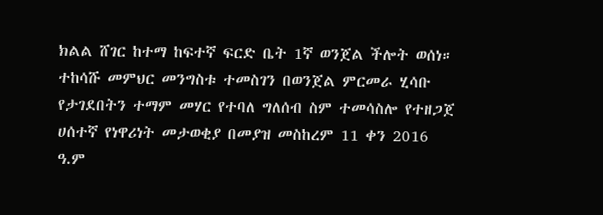ክልል ሸገር ከተማ ከፍተኛ ፍርድ ቤት 1ኛ ወንጀል ችሎት ወሰነ።
ተከሳሹ መምህር መንግስቱ ተመስገን በወንጀል ምርመራ ሂሳቡ የታገደበትን ተማም መሃር የተባለ ግለሰብ ስም ተመሳስሎ የተዘጋጀ ሀሰተኛ የነዋሪነት መታወቂያ በመያዝ መስከረም 11 ቀን 2016 ዓ.ም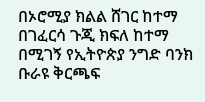በኦሮሚያ ክልል ሸገር ከተማ በገፈርሳ ጉጂ ክፍለ ከተማ በሚገኝ የኢትዮጵያ ንግድ ባንክ ቡራዩ ቅርጫፍ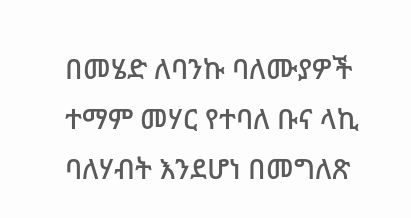በመሄድ ለባንኩ ባለሙያዎች ተማም መሃር የተባለ ቡና ላኪ ባለሃብት እንደሆነ በመግለጽ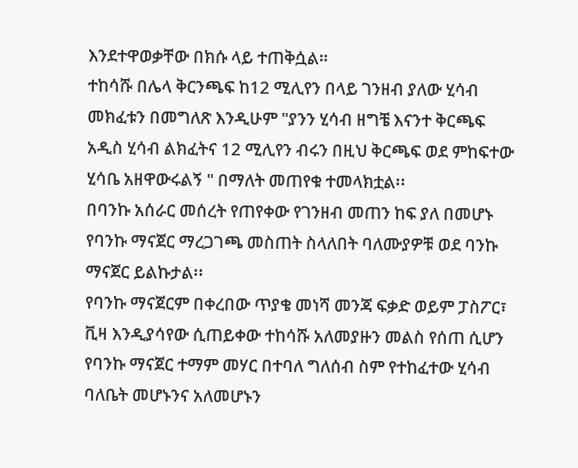እንደተዋወቃቸው በክሱ ላይ ተጠቅሷል።
ተከሳሹ በሌላ ቅርንጫፍ ከ12 ሚሊየን በላይ ገንዘብ ያለው ሂሳብ መክፈቱን በመግለጽ እንዲሁም "ያንን ሂሳብ ዘግቼ እናንተ ቅርጫፍ አዲስ ሂሳብ ልክፈትና 12 ሚሊየን ብሩን በዚህ ቅርጫፍ ወደ ምከፍተው ሂሳቤ አዘዋውሩልኝ " በማለት መጠየቁ ተመላክቷል፡፡
በባንኩ አሰራር መሰረት የጠየቀው የገንዘብ መጠን ከፍ ያለ በመሆኑ የባንኩ ማናጀር ማረጋገጫ መስጠት ስላለበት ባለሙያዎቹ ወደ ባንኩ ማናጀር ይልኩታል፡፡
የባንኩ ማናጀርም በቀረበው ጥያቄ መነሻ መንጃ ፍቃድ ወይም ፓስፖር፣ ቪዛ እንዲያሳየው ሲጠይቀው ተከሳሹ አለመያዙን መልስ የሰጠ ሲሆን የባንኩ ማናጀር ተማም መሃር በተባለ ግለሰብ ስም የተከፈተው ሂሳብ ባለቤት መሆኑንና አለመሆኑን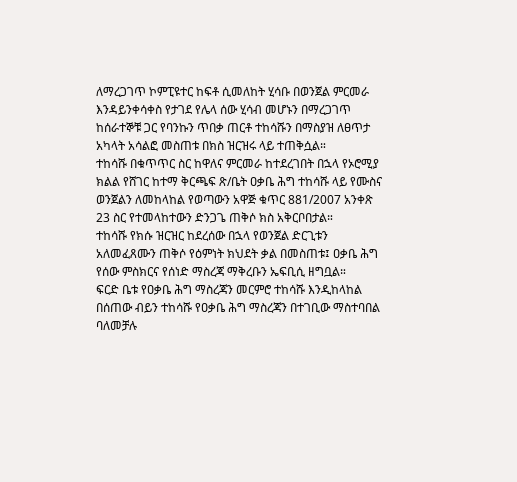ለማረጋገጥ ኮምፒዩተር ከፍቶ ሲመለከት ሂሳቡ በወንጀል ምርመራ እንዳይንቀሳቀስ የታገደ የሌላ ሰው ሂሳብ መሆኑን በማረጋገጥ ከሰራተኞቹ ጋር የባንኩን ጥበቃ ጠርቶ ተከሳሹን በማስያዝ ለፀጥታ አካላት አሳልፎ መስጠቱ በክስ ዝርዝሩ ላይ ተጠቅሷል።
ተከሳሹ በቁጥጥር ስር ከዋለና ምርመራ ከተደረገበት በኋላ የኦሮሚያ ክልል የሸገር ከተማ ቅርጫፍ ጽ/ቤት ዐቃቤ ሕግ ተከሳሹ ላይ የሙስና ወንጀልን ለመከላከል የወጣውን አዋጅ ቁጥር 881/2007 አንቀጽ 23 ስር የተመላከተውን ድንጋጌ ጠቅሶ ክስ አቅርቦበታል።
ተከሳሹ የክሱ ዝርዝር ከደረሰው በኋላ የወንጀል ድርጊቱን አለመፈጸሙን ጠቅሶ የዕምነት ክህደት ቃል በመስጠቱ፤ ዐቃቤ ሕግ የሰው ምስክርና የሰነድ ማስረጃ ማቅረቡን ኤፍቢሲ ዘግቧል።
ፍርድ ቤቱ የዐቃቤ ሕግ ማስረጃን መርምሮ ተከሳሹ እንዲከላከል በሰጠው ብይን ተከሳሹ የዐቃቤ ሕግ ማስረጃን በተገቢው ማስተባበል ባለመቻሉ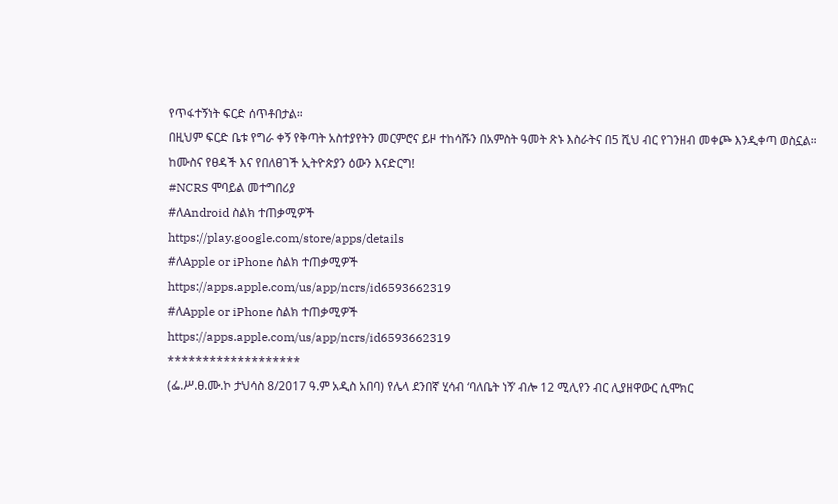የጥፋተኝነት ፍርድ ሰጥቶበታል።
በዚህም ፍርድ ቤቱ የግራ ቀኝ የቅጣት አስተያየትን መርምሮና ይዞ ተከሳሹን በአምስት ዓመት ጽኑ እስራትና በ5 ሺህ ብር የገንዘብ መቀጮ እንዲቀጣ ወስኗል።
ከሙስና የፀዳች እና የበለፀገች ኢትዮጵያን ዕውን እናድርግ!
#NCRS ሞባይል መተግበሪያ
#ለAndroid ስልክ ተጠቃሚዎች
https://play.google.com/store/apps/details
#ለApple or iPhone ስልክ ተጠቃሚዎች
https://apps.apple.com/us/app/ncrs/id6593662319
#ለApple or iPhone ስልክ ተጠቃሚዎች
https://apps.apple.com/us/app/ncrs/id6593662319
*******************
(ፌ.ሥ.ፀ.ሙ.ኮ ታህሳስ 8/2017 ዓ.ም አዲስ አበባ) የሌላ ደንበኛ ሂሳብ ‘ባለቤት ነኝ’ ብሎ 12 ሚሊየን ብር ሊያዘዋውር ሲሞክር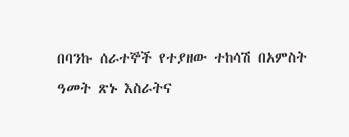በባንኩ ሰራተኞች የተያዘው ተከሳሽ በአምስት ዓመት ጽኑ እስራትና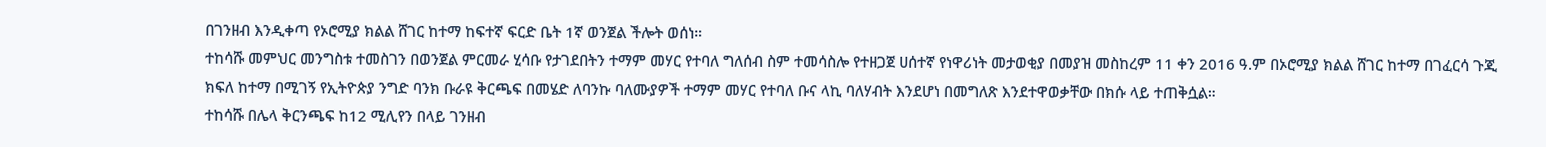በገንዘብ እንዲቀጣ የኦሮሚያ ክልል ሸገር ከተማ ከፍተኛ ፍርድ ቤት 1ኛ ወንጀል ችሎት ወሰነ።
ተከሳሹ መምህር መንግስቱ ተመስገን በወንጀል ምርመራ ሂሳቡ የታገደበትን ተማም መሃር የተባለ ግለሰብ ስም ተመሳስሎ የተዘጋጀ ሀሰተኛ የነዋሪነት መታወቂያ በመያዝ መስከረም 11 ቀን 2016 ዓ.ም በኦሮሚያ ክልል ሸገር ከተማ በገፈርሳ ጉጂ ክፍለ ከተማ በሚገኝ የኢትዮጵያ ንግድ ባንክ ቡራዩ ቅርጫፍ በመሄድ ለባንኩ ባለሙያዎች ተማም መሃር የተባለ ቡና ላኪ ባለሃብት እንደሆነ በመግለጽ እንደተዋወቃቸው በክሱ ላይ ተጠቅሷል።
ተከሳሹ በሌላ ቅርንጫፍ ከ12 ሚሊየን በላይ ገንዘብ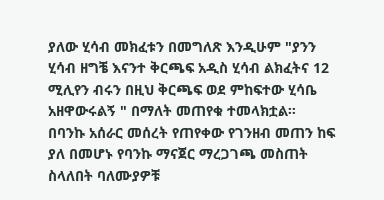ያለው ሂሳብ መክፈቱን በመግለጽ እንዲሁም "ያንን ሂሳብ ዘግቼ እናንተ ቅርጫፍ አዲስ ሂሳብ ልክፈትና 12 ሚሊየን ብሩን በዚህ ቅርጫፍ ወደ ምከፍተው ሂሳቤ አዘዋውሩልኝ " በማለት መጠየቁ ተመላክቷል፡፡
በባንኩ አሰራር መሰረት የጠየቀው የገንዘብ መጠን ከፍ ያለ በመሆኑ የባንኩ ማናጀር ማረጋገጫ መስጠት ስላለበት ባለሙያዎቹ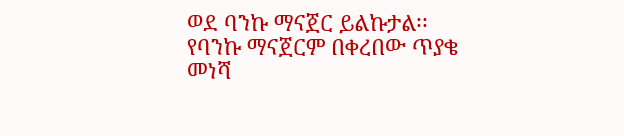ወደ ባንኩ ማናጀር ይልኩታል፡፡
የባንኩ ማናጀርም በቀረበው ጥያቄ መነሻ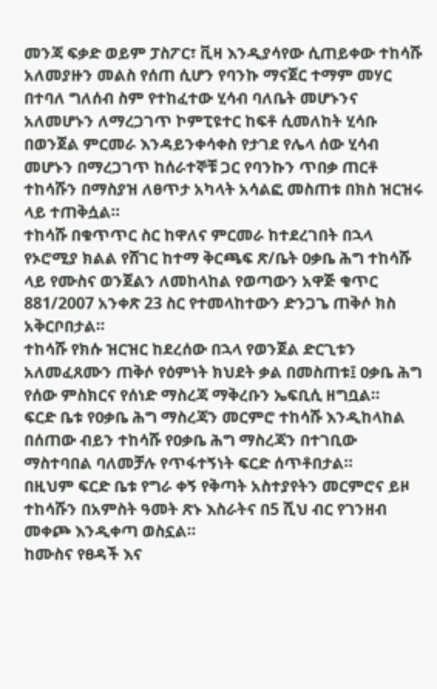መንጃ ፍቃድ ወይም ፓስፖር፣ ቪዛ እንዲያሳየው ሲጠይቀው ተከሳሹ አለመያዙን መልስ የሰጠ ሲሆን የባንኩ ማናጀር ተማም መሃር በተባለ ግለሰብ ስም የተከፈተው ሂሳብ ባለቤት መሆኑንና አለመሆኑን ለማረጋገጥ ኮምፒዩተር ከፍቶ ሲመለከት ሂሳቡ በወንጀል ምርመራ እንዳይንቀሳቀስ የታገደ የሌላ ሰው ሂሳብ መሆኑን በማረጋገጥ ከሰራተኞቹ ጋር የባንኩን ጥበቃ ጠርቶ ተከሳሹን በማስያዝ ለፀጥታ አካላት አሳልፎ መስጠቱ በክስ ዝርዝሩ ላይ ተጠቅሷል።
ተከሳሹ በቁጥጥር ስር ከዋለና ምርመራ ከተደረገበት በኋላ የኦሮሚያ ክልል የሸገር ከተማ ቅርጫፍ ጽ/ቤት ዐቃቤ ሕግ ተከሳሹ ላይ የሙስና ወንጀልን ለመከላከል የወጣውን አዋጅ ቁጥር 881/2007 አንቀጽ 23 ስር የተመላከተውን ድንጋጌ ጠቅሶ ክስ አቅርቦበታል።
ተከሳሹ የክሱ ዝርዝር ከደረሰው በኋላ የወንጀል ድርጊቱን አለመፈጸሙን ጠቅሶ የዕምነት ክህደት ቃል በመስጠቱ፤ ዐቃቤ ሕግ የሰው ምስክርና የሰነድ ማስረጃ ማቅረቡን ኤፍቢሲ ዘግቧል።
ፍርድ ቤቱ የዐቃቤ ሕግ ማስረጃን መርምሮ ተከሳሹ እንዲከላከል በሰጠው ብይን ተከሳሹ የዐቃቤ ሕግ ማስረጃን በተገቢው ማስተባበል ባለመቻሉ የጥፋተኝነት ፍርድ ሰጥቶበታል።
በዚህም ፍርድ ቤቱ የግራ ቀኝ የቅጣት አስተያየትን መርምሮና ይዞ ተከሳሹን በአምስት ዓመት ጽኑ እስራትና በ5 ሺህ ብር የገንዘብ መቀጮ እንዲቀጣ ወስኗል።
ከሙስና የፀዳች እና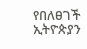የበለፀገች ኢትዮጵያን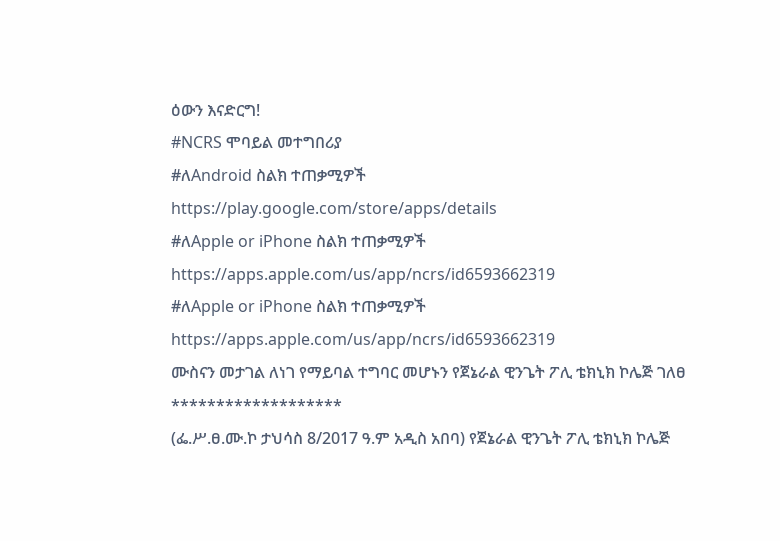ዕውን እናድርግ!
#NCRS ሞባይል መተግበሪያ
#ለAndroid ስልክ ተጠቃሚዎች
https://play.google.com/store/apps/details
#ለApple or iPhone ስልክ ተጠቃሚዎች
https://apps.apple.com/us/app/ncrs/id6593662319
#ለApple or iPhone ስልክ ተጠቃሚዎች
https://apps.apple.com/us/app/ncrs/id6593662319
ሙስናን መታገል ለነገ የማይባል ተግባር መሆኑን የጀኔራል ዊንጌት ፖሊ ቴክኒክ ኮሌጅ ገለፀ
*******************
(ፌ.ሥ.ፀ.ሙ.ኮ ታህሳስ 8/2017 ዓ.ም አዲስ አበባ) የጀኔራል ዊንጌት ፖሊ ቴክኒክ ኮሌጅ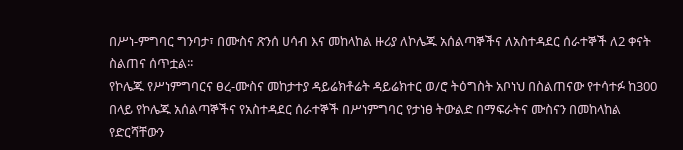በሥነ-ምግባር ግንባታ፣ በሙስና ጽንሰ ሀሳብ እና መከላከል ዙሪያ ለኮሌጁ አሰልጣኞችና ለአስተዳደር ሰራተኞች ለ2 ቀናት ስልጠና ሰጥቷል፡፡
የኮሌጁ የሥነምግባርና ፀረ-ሙስና መከታተያ ዳይሬክቶሬት ዳይሬክተር ወ/ሮ ትዕግስት አቦነህ በስልጠናው የተሳተፉ ከ300 በላይ የኮሌጁ አሰልጣኞችና የአስተዳደር ሰራተኞች በሥነምግባር የታነፀ ትውልድ በማፍራትና ሙስናን በመከላከል የድርሻቸውን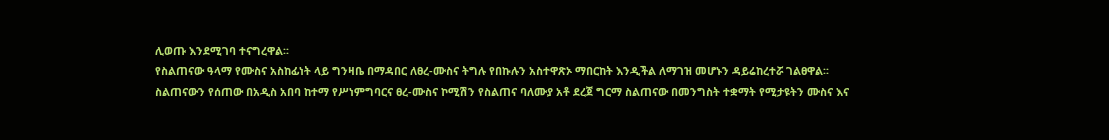ሊወጡ እንደሚገባ ተናግረዋል፡፡
የስልጠናው ዓላማ የሙስና አስከፊነት ላይ ግንዛቤ በማዳበር ለፀረ-ሙስና ትግሉ የበኩሉን አስተዋጽኦ ማበርከት እንዲችል ለማገዝ መሆኑን ዳይሬከረተሯ ገልፀዋል፡፡
ስልጠናውን የሰጠው በአዲስ አበባ ከተማ የሥነምግባርና ፀረ-ሙስና ኮሚሽን የስልጠና ባለሙያ አቶ ደረጀ ግርማ ስልጠናው በመንግስት ተቋማት የሚታዩትን ሙስና እና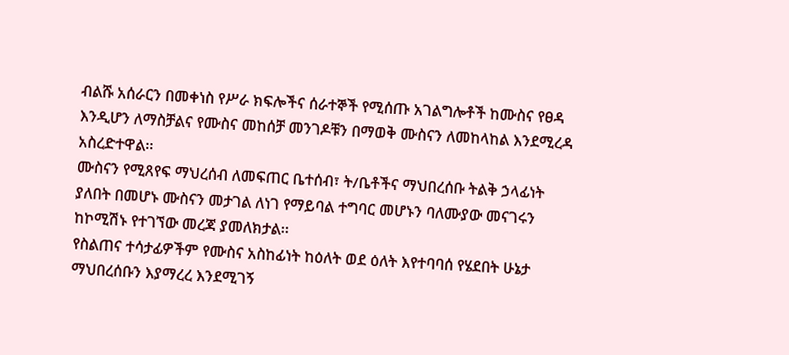ብልሹ አሰራርን በመቀነስ የሥራ ክፍሎችና ሰራተኞች የሚሰጡ አገልግሎቶች ከሙስና የፀዳ እንዲሆን ለማስቻልና የሙስና መከሰቻ መንገዶቹን በማወቅ ሙስናን ለመከላከል እንደሚረዳ አስረድተዋል፡፡
ሙስናን የሚጸየፍ ማህረሰብ ለመፍጠር ቤተሰብ፣ ት/ቤቶችና ማህበረሰቡ ትልቅ ኃላፊነት ያለበት በመሆኑ ሙስናን መታገል ለነገ የማይባል ተግባር መሆኑን ባለሙያው መናገሩን ከኮሚሽኑ የተገኘው መረጃ ያመለክታል፡፡
የስልጠና ተሳታፊዎችም የሙስና አስከፊነት ከዕለት ወደ ዕለት እየተባባሰ የሄደበት ሁኔታ ማህበረሰቡን እያማረረ እንደሚገኝ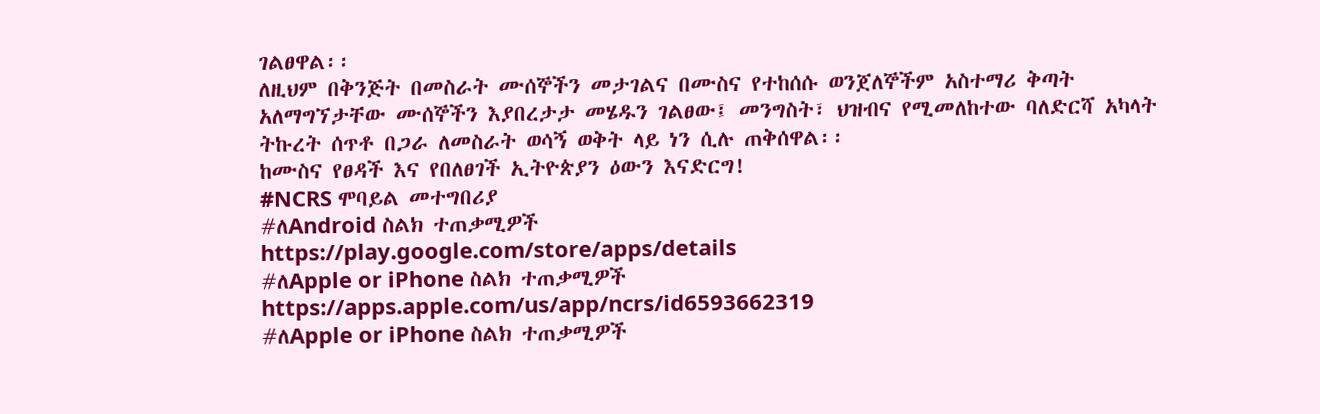ገልፀዋል፡፡
ለዚህም በቅንጅት በመስራት ሙሰኞችን መታገልና በሙስና የተከሰሱ ወንጀለኞችም አስተማሪ ቅጣት አለማግኘታቸው ሙሰኞችን እያበረታታ መሄዱን ገልፀው፤ መንግስት፣ ህዝብና የሚመለከተው ባለድርሻ አካላት ትኩረት ሰጥቶ በጋራ ለመስራት ወሳኝ ወቅት ላይ ነን ሲሉ ጠቅሰዋል፡፡
ከሙስና የፀዳች እና የበለፀገች ኢትዮጵያን ዕውን እናድርግ!
#NCRS ሞባይል መተግበሪያ
#ለAndroid ስልክ ተጠቃሚዎች
https://play.google.com/store/apps/details
#ለApple or iPhone ስልክ ተጠቃሚዎች
https://apps.apple.com/us/app/ncrs/id6593662319
#ለApple or iPhone ስልክ ተጠቃሚዎች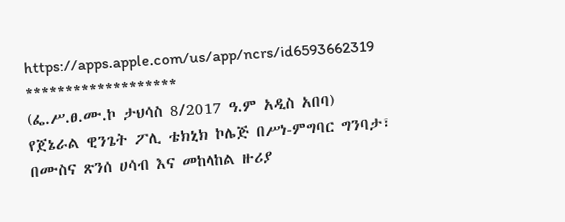https://apps.apple.com/us/app/ncrs/id6593662319
*******************
(ፌ.ሥ.ፀ.ሙ.ኮ ታህሳስ 8/2017 ዓ.ም አዲስ አበባ) የጀኔራል ዊንጌት ፖሊ ቴክኒክ ኮሌጅ በሥነ-ምግባር ግንባታ፣ በሙስና ጽንሰ ሀሳብ እና መከላከል ዙሪያ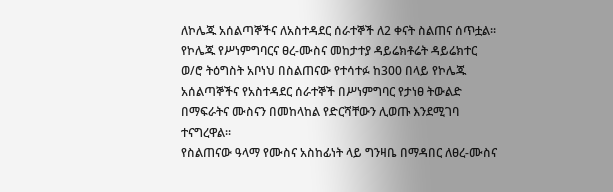ለኮሌጁ አሰልጣኞችና ለአስተዳደር ሰራተኞች ለ2 ቀናት ስልጠና ሰጥቷል፡፡
የኮሌጁ የሥነምግባርና ፀረ-ሙስና መከታተያ ዳይሬክቶሬት ዳይሬክተር ወ/ሮ ትዕግስት አቦነህ በስልጠናው የተሳተፉ ከ300 በላይ የኮሌጁ አሰልጣኞችና የአስተዳደር ሰራተኞች በሥነምግባር የታነፀ ትውልድ በማፍራትና ሙስናን በመከላከል የድርሻቸውን ሊወጡ እንደሚገባ ተናግረዋል፡፡
የስልጠናው ዓላማ የሙስና አስከፊነት ላይ ግንዛቤ በማዳበር ለፀረ-ሙስና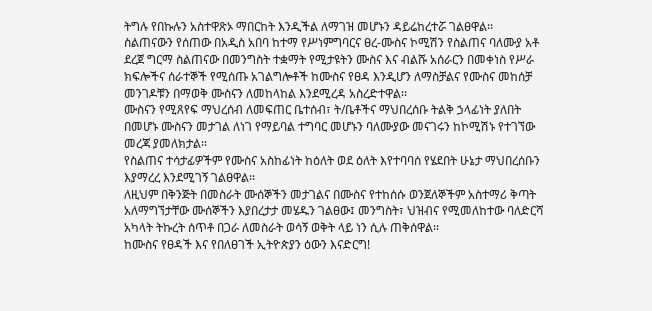ትግሉ የበኩሉን አስተዋጽኦ ማበርከት እንዲችል ለማገዝ መሆኑን ዳይሬከረተሯ ገልፀዋል፡፡
ስልጠናውን የሰጠው በአዲስ አበባ ከተማ የሥነምግባርና ፀረ-ሙስና ኮሚሽን የስልጠና ባለሙያ አቶ ደረጀ ግርማ ስልጠናው በመንግስት ተቋማት የሚታዩትን ሙስና እና ብልሹ አሰራርን በመቀነስ የሥራ ክፍሎችና ሰራተኞች የሚሰጡ አገልግሎቶች ከሙስና የፀዳ እንዲሆን ለማስቻልና የሙስና መከሰቻ መንገዶቹን በማወቅ ሙስናን ለመከላከል እንደሚረዳ አስረድተዋል፡፡
ሙስናን የሚጸየፍ ማህረሰብ ለመፍጠር ቤተሰብ፣ ት/ቤቶችና ማህበረሰቡ ትልቅ ኃላፊነት ያለበት በመሆኑ ሙስናን መታገል ለነገ የማይባል ተግባር መሆኑን ባለሙያው መናገሩን ከኮሚሽኑ የተገኘው መረጃ ያመለክታል፡፡
የስልጠና ተሳታፊዎችም የሙስና አስከፊነት ከዕለት ወደ ዕለት እየተባባሰ የሄደበት ሁኔታ ማህበረሰቡን እያማረረ እንደሚገኝ ገልፀዋል፡፡
ለዚህም በቅንጅት በመስራት ሙሰኞችን መታገልና በሙስና የተከሰሱ ወንጀለኞችም አስተማሪ ቅጣት አለማግኘታቸው ሙሰኞችን እያበረታታ መሄዱን ገልፀው፤ መንግስት፣ ህዝብና የሚመለከተው ባለድርሻ አካላት ትኩረት ሰጥቶ በጋራ ለመስራት ወሳኝ ወቅት ላይ ነን ሲሉ ጠቅሰዋል፡፡
ከሙስና የፀዳች እና የበለፀገች ኢትዮጵያን ዕውን እናድርግ!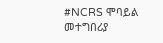#NCRS ሞባይል መተግበሪያ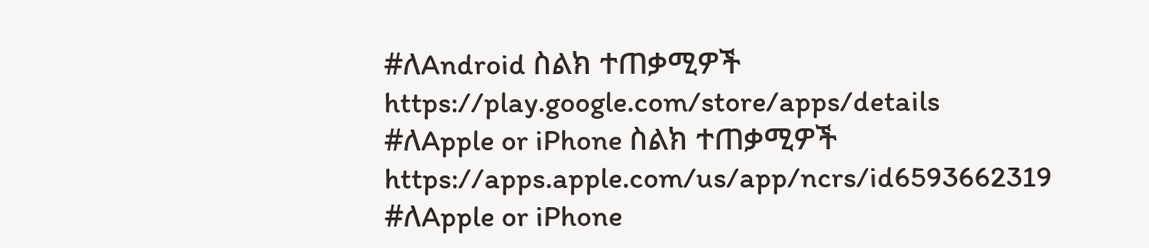#ለAndroid ስልክ ተጠቃሚዎች
https://play.google.com/store/apps/details
#ለApple or iPhone ስልክ ተጠቃሚዎች
https://apps.apple.com/us/app/ncrs/id6593662319
#ለApple or iPhone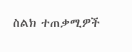ስልክ ተጠቃሚዎች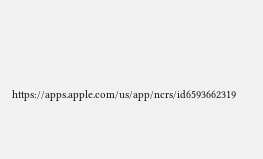https://apps.apple.com/us/app/ncrs/id6593662319